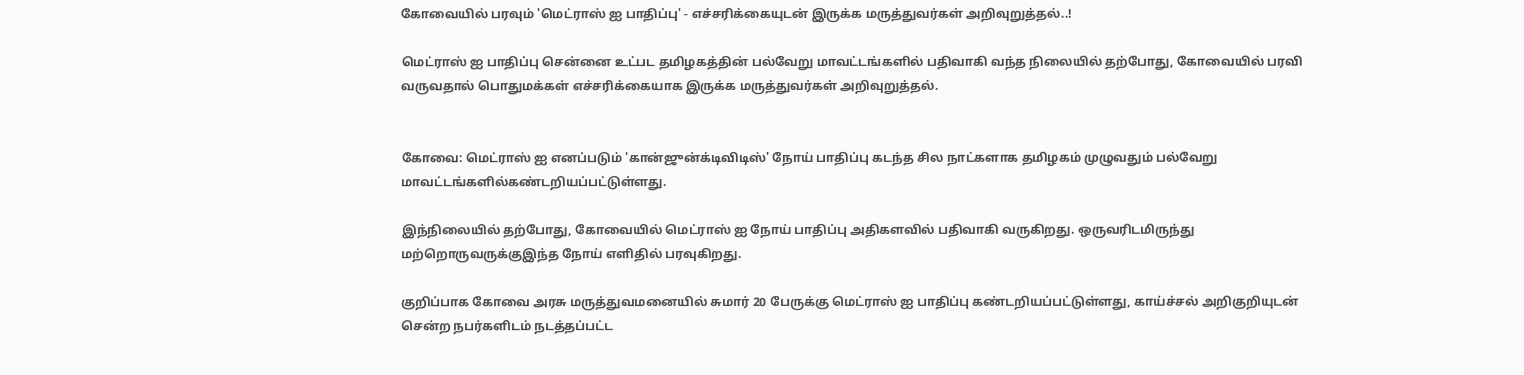கோவையில் பரவும் 'மெட்ராஸ் ஐ பாதிப்பு' - எச்சரிக்கையுடன் இருக்க மருத்துவர்கள் அறிவுறுத்தல்..!

மெட்ராஸ் ஐ பாதிப்பு சென்னை உட்பட தமிழகத்தின் பல்வேறு மாவட்டங்களில் பதிவாகி வந்த நிலையில் தற்போது, கோவையில் பரவி வருவதால் பொதுமக்கள் எச்சரிக்கையாக இருக்க மருத்துவர்கள் அறிவுறுத்தல்.


கோவை: மெட்ராஸ் ஐ எனப்படும் 'கான்ஜுன்க்டிவிடிஸ்' நோய் பாதிப்பு கடந்த சில நாட்களாக தமிழகம் முழுவதும் பல்வேறு மாவட்டங்களில்கண்டறியப்பட்டுள்ளது.

இந்நிலையில் தற்போது, கோவையில் மெட்ராஸ் ஐ நோய் பாதிப்பு அதிகளவில் பதிவாகி வருகிறது. ஒருவரிடமிருந்து மற்றொருவருக்குஇந்த நோய் எளிதில் பரவுகிறது.

குறிப்பாக கோவை அரசு மருத்துவமனையில் சுமார் 20 பேருக்கு மெட்ராஸ் ஐ பாதிப்பு கண்டறியப்பட்டுள்ளது, காய்ச்சல் அறிகுறியுடன் சென்ற நபர்களிடம் நடத்தப்பட்ட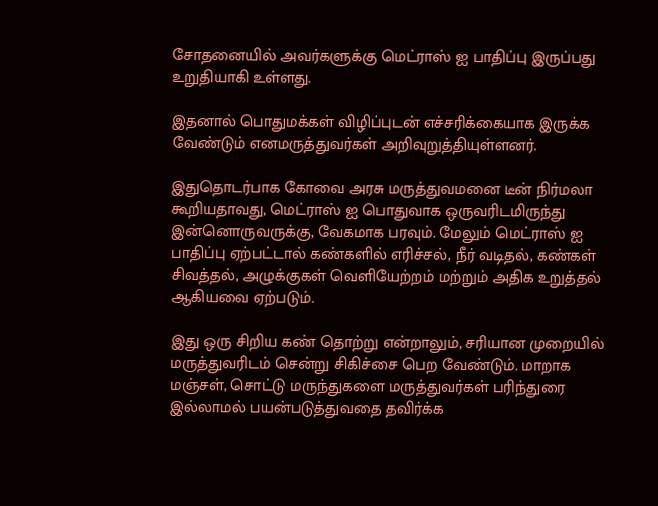சோதனையில் அவர்களுக்கு மெட்ராஸ் ஐ பாதிப்பு இருப்பது உறுதியாகி உள்ளது.

இதனால் பொதுமக்கள் விழிப்புடன் எச்சரிக்கையாக இருக்க வேண்டும் எனமருத்துவர்கள் அறிவுறுத்தியுள்ளனர்.

இதுதொடர்பாக கோவை அரசு மருத்துவமனை டீன் நிர்மலா கூறியதாவது, மெட்ராஸ் ஐ பொதுவாக ஒருவரிடமிருந்து இன்னொருவருக்கு, வேகமாக பரவும். மேலும் மெட்ராஸ் ஐ பாதிப்பு ஏற்பட்டால் கண்களில் எரிச்சல், நீர் வடிதல், கண்கள் சிவத்தல், அழுக்குகள் வெளியேற்றம் மற்றும் அதிக உறுத்தல் ஆகியவை ஏற்படும்.

இது ஒரு சிறிய கண் தொற்று என்றாலும், சரியான முறையில் மருத்துவரிடம் சென்று சிகிச்சை பெற வேண்டும். மாறாக மஞ்சள், சொட்டு மருந்துகளை மருத்துவர்கள் பரிந்துரை இல்லாமல் பயன்படுத்துவதை தவிர்க்க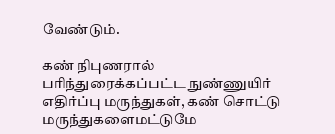வேண்டும்.

கண் நிபுணரால் பரிந்துரைக்கப்பட்ட நுண்ணுயிர் எதிர்ப்பு மருந்துகள், கண் சொட்டு மருந்துகளைமட்டுமே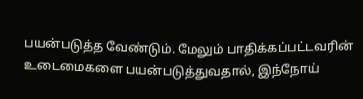பயன்படுத்த வேண்டும். மேலும் பாதிக்கப்பட்டவரின் உடைமைகளை பயன்படுத்துவதால், இந்நோய்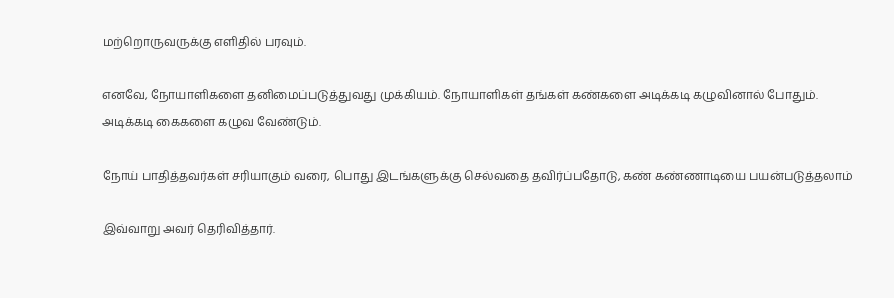மற்றொருவருக்கு எளிதில் பரவும்.

எனவே, நோயாளிகளை தனிமைப்படுத்துவது முக்கியம். நோயாளிகள் தங்கள் கண்களை அடிக்கடி கழுவினால் போதும். அடிக்கடி கைகளை கழுவ வேண்டும்.

நோய் பாதித்தவர்கள் சரியாகும் வரை, பொது இடங்களுக்கு செல்வதை தவிர்ப்பதோடு, கண் கண்ணாடியை பயன்படுத்தலாம்

இவ்வாறு அவர் தெரிவித்தார்.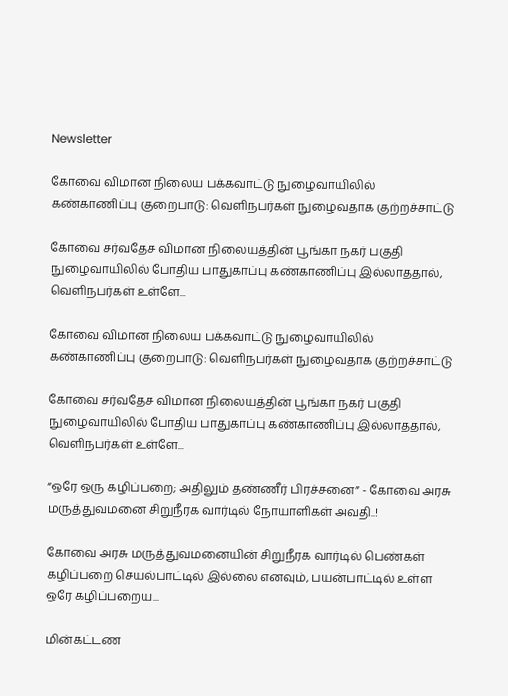Newsletter

கோவை விமான நிலைய பக்கவாட்டு நுழைவாயிலில் கண்காணிப்பு குறைபாடு: வெளிநபர்கள் நுழைவதாக குற்றச்சாட்டு

கோவை சர்வதேச விமான நிலையத்தின் பூங்கா நகர் பகுதி நுழைவாயிலில் போதிய பாதுகாப்பு கண்காணிப்பு இல்லாததால், வெளிநபர்கள் உள்ளே...

கோவை விமான நிலைய பக்கவாட்டு நுழைவாயிலில் கண்காணிப்பு குறைபாடு: வெளிநபர்கள் நுழைவதாக குற்றச்சாட்டு

கோவை சர்வதேச விமான நிலையத்தின் பூங்கா நகர் பகுதி நுழைவாயிலில் போதிய பாதுகாப்பு கண்காணிப்பு இல்லாததால், வெளிநபர்கள் உள்ளே...

“ஒரே ஒரு கழிப்பறை; அதிலும் தண்ணீர் பிரச்சனை” - கோவை அரசு மருத்துவமனை சிறுநீரக வார்டில் நோயாளிகள் அவதி..!

கோவை அரசு மருத்துவமனையின் சிறுநீரக வார்டில் பெண்கள் கழிப்பறை செயல்பாட்டில் இல்லை எனவும், பயன்பாட்டில் உள்ள ஒரே கழிப்பறைய...

மின்கட்டண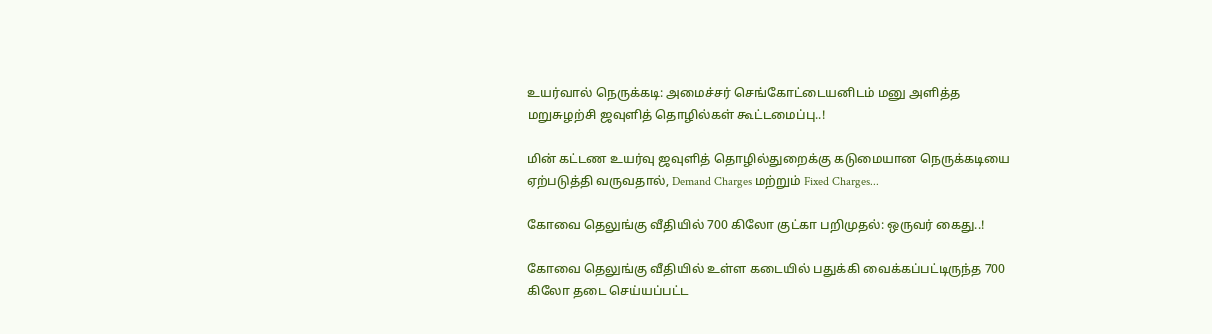உயர்வால் நெருக்கடி: அமைச்சர் செங்கோட்டையனிடம் மனு அளித்த மறுசுழற்சி ஜவுளித் தொழில்கள் கூட்டமைப்பு..!

மின் கட்டண உயர்வு ஜவுளித் தொழில்துறைக்கு கடுமையான நெருக்கடியை ஏற்படுத்தி வருவதால், Demand Charges மற்றும் Fixed Charges...

கோவை தெலுங்கு வீதியில் 700 கிலோ குட்கா பறிமுதல்: ஒருவர் கைது..!

கோவை தெலுங்கு வீதியில் உள்ள கடையில் பதுக்கி வைக்கப்பட்டிருந்த 700 கிலோ தடை செய்யப்பட்ட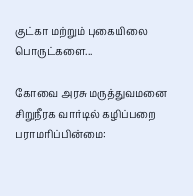குட்கா மற்றும் புகையிலை பொருட்களை...

கோவை அரசு மருத்துவமனை சிறுநீரக வார்டில் கழிப்பறை பராமரிப்பின்மை: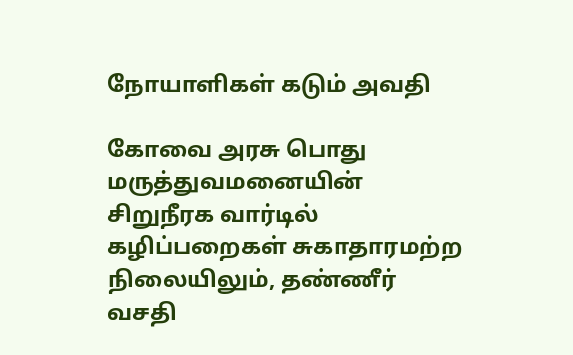நோயாளிகள் கடும் அவதி

கோவை அரசு பொது மருத்துவமனையின் சிறுநீரக வார்டில் கழிப்பறைகள் சுகாதாரமற்ற நிலையிலும், தண்ணீர் வசதி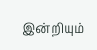இன்றியும்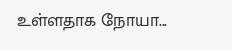உள்ளதாக நோயா...